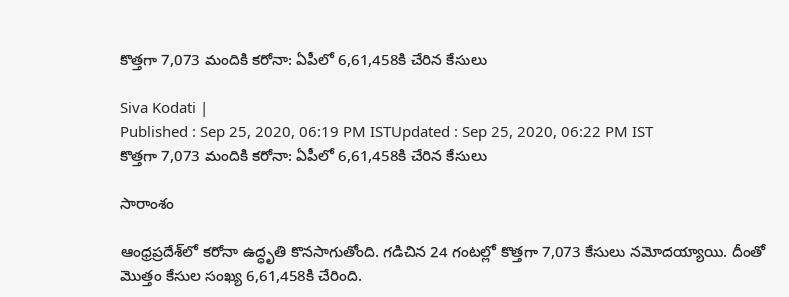కొత్తగా 7,073 మందికి కరోనా: ఏపీలో 6,61,458కి చేరిన కేసులు

Siva Kodati |
Published : Sep 25, 2020, 06:19 PM ISTUpdated : Sep 25, 2020, 06:22 PM IST
కొత్తగా 7,073 మందికి కరోనా: ఏపీలో 6,61,458కి చేరిన కేసులు

సారాంశం

ఆంధ్రప్రదేశ్‌లో కరోనా ఉద్ధృతి కొనసాగుతోంది. గడిచిన 24 గంటల్లో కొత్తగా 7,073 కేసులు నమోదయ్యాయి. దీంతో మొత్తం కేసుల సంఖ్య 6,61,458కి చేరింది.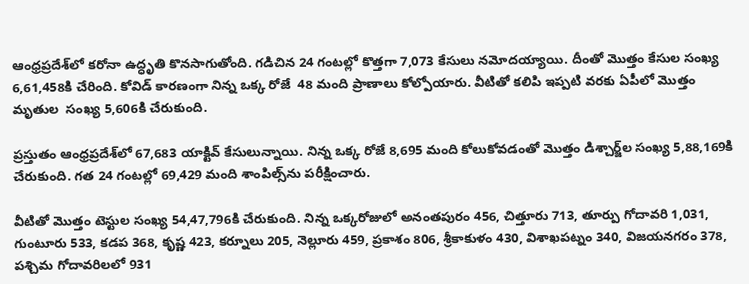ఆంధ్రప్రదేశ్‌లో కరోనా ఉద్ధృతి కొనసాగుతోంది. గడిచిన 24 గంటల్లో కొత్తగా 7,073 కేసులు నమోదయ్యాయి. దీంతో మొత్తం కేసుల సంఖ్య 6,61,458కి చేరింది. కోవిడ్ కారణంగా నిన్న ఒక్క రోజే  48 మంది ప్రాణాలు కోల్పోయారు. వీటితో కలిపి ఇప్పటి వరకు ఏపీలో మొత్తం మృతుల  సంఖ్య 5,606కి చేరుకుంది.

ప్రస్తుతం ఆంధ్రప్రదేశ్‌లో 67,683 యాక్టివ్ కేసులున్నాయి. నిన్న ఒక్క రోజే 8,695 మంది కోలుకోవడంతో మొత్తం డిశ్చార్జ్‌ల సంఖ్య 5,88,169కి చేరుకుంది. గత 24 గంటల్లో 69,429 మంది శాంపిల్స్‌ను పరీక్షించారు.

వీటితో మొత్తం టెస్టుల సంఖ్య 54,47,796కి చేరుకుంది. నిన్న ఒక్కరోజులో అనంతపురం 456, చిత్తూరు 713, తూర్పు గోదావరి 1,031, గుంటూరు 533, కడప 368, కృష్ణ 423, కర్నూలు 205, నెల్లూరు 459, ప్రకాశం 806, శ్రీకాకుళం 430, విశాఖపట్నం 340, విజయనగరం 378, పశ్చిమ గోదావరిలలో 931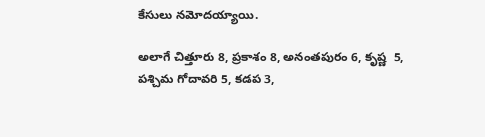కేసులు నమోదయ్యాయి.

అలాగే చిత్తూరు 8, ప్రకాశం 8, అనంతపురం 6, కృష్ణ  5, పశ్చిమ గోదావరి 5, కడప 3,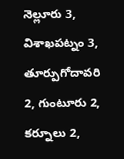నెల్లూరు 3, విశాఖపట్నం 3, తూర్పుగోదావరి 2, గుంటూరు 2, కర్నూలు 2,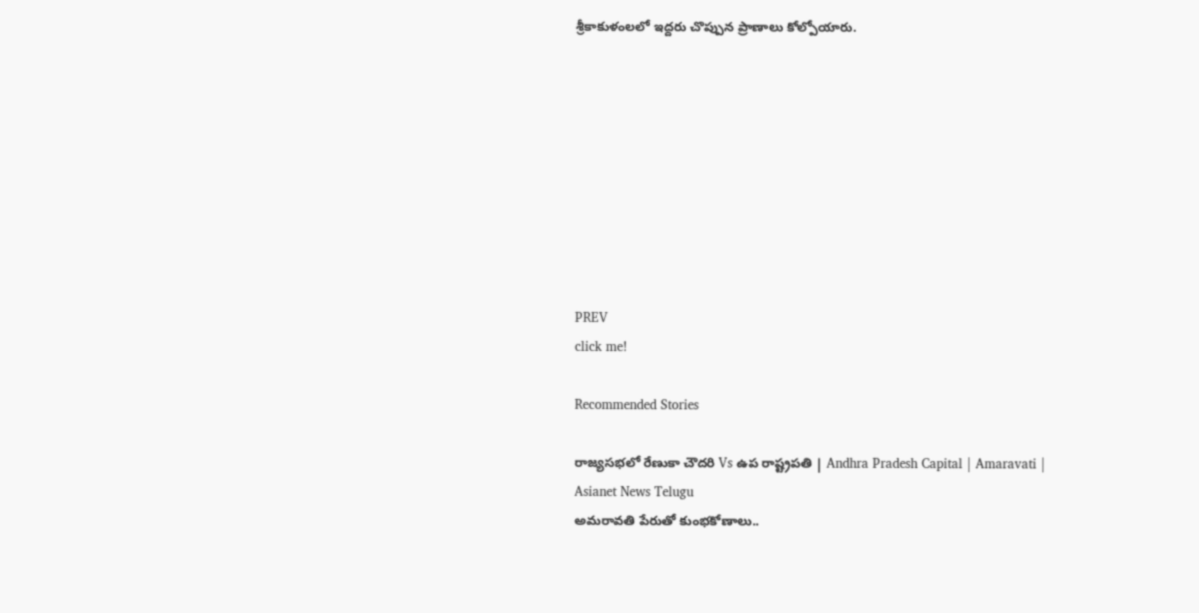శ్రీకాకుళంలలో ఇద్దరు చొప్పున ప్రాణాలు కోల్పోయారు.









PREV
click me!

Recommended Stories

రాజ్యసభలో రేణుకా చౌదరి Vs ఉప రాష్ట్రపతి | Andhra Pradesh Capital | Amaravati | Asianet News Telugu
అమరావతి పేరుతో కుంభకోణాలు..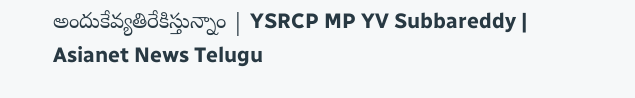అందుకేవ్యతిరేకిస్తున్నాం | YSRCP MP YV Subbareddy | Asianet News Telugu